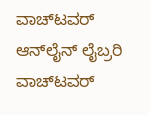ವಾಚ್‌ಟವರ್ ಆನ್‌ಲೈನ್ ಲೈಬ್ರರಿ
ವಾಚ್‌ಟವರ್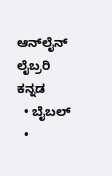ಆನ್‌ಲೈನ್ ಲೈಬ್ರರಿ
ಕನ್ನಡ
  • ಬೈಬಲ್
  •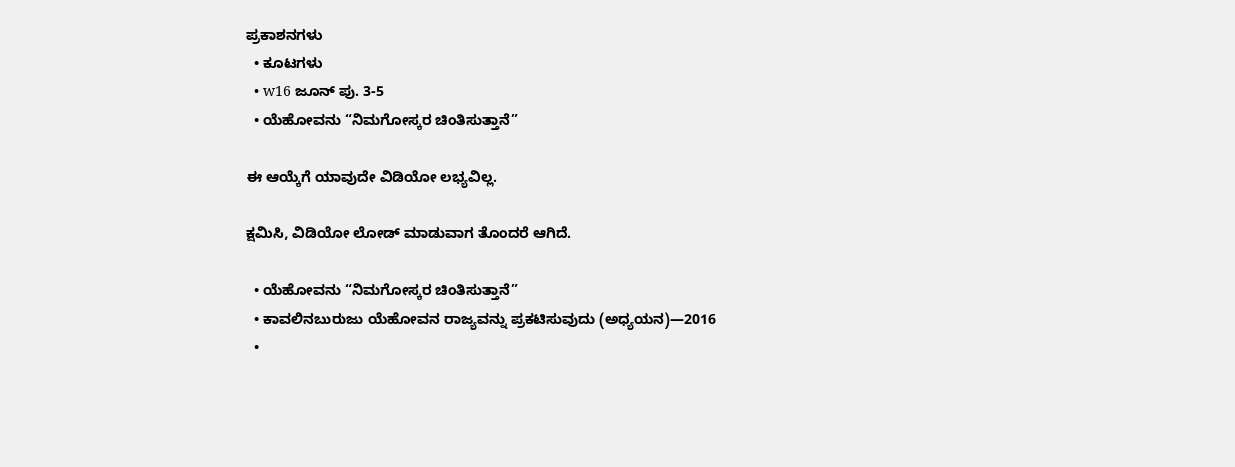ಪ್ರಕಾಶನಗಳು
  • ಕೂಟಗಳು
  • w16 ಜೂನ್‌ ಪು. 3-5
  • ಯೆಹೋವನು “ನಿಮಗೋಸ್ಕರ ಚಿಂತಿಸುತ್ತಾನೆ”

ಈ ಆಯ್ಕೆಗೆ ಯಾವುದೇ ವಿಡಿಯೋ ಲಭ್ಯವಿಲ್ಲ.

ಕ್ಷಮಿಸಿ, ವಿಡಿಯೋ ಲೋಡ್ ಮಾಡುವಾಗ ತೊಂದರೆ ಆಗಿದೆ.

  • ಯೆಹೋವನು “ನಿಮಗೋಸ್ಕರ ಚಿಂತಿಸುತ್ತಾನೆ”
  • ಕಾವಲಿನಬುರುಜು ಯೆಹೋವನ ರಾಜ್ಯವನ್ನು ಪ್ರಕಟಿಸುವುದು (ಅಧ್ಯಯನ)—2016
  •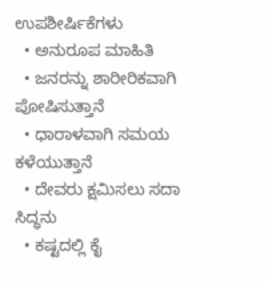ಉಪಶೀರ್ಷಿಕೆಗಳು
  • ಅನುರೂಪ ಮಾಹಿತಿ
  • ಜನರನ್ನು ಶಾರೀರಿಕವಾಗಿ ಪೋಷಿಸುತ್ತಾನೆ
  • ಧಾರಾಳವಾಗಿ ಸಮಯ ಕಳೆಯುತ್ತಾನೆ
  • ದೇವರು ಕ್ಷಮಿಸಲು ಸದಾ ಸಿದ್ಧನು
  • ಕಷ್ಟದಲ್ಲಿ ಕೈ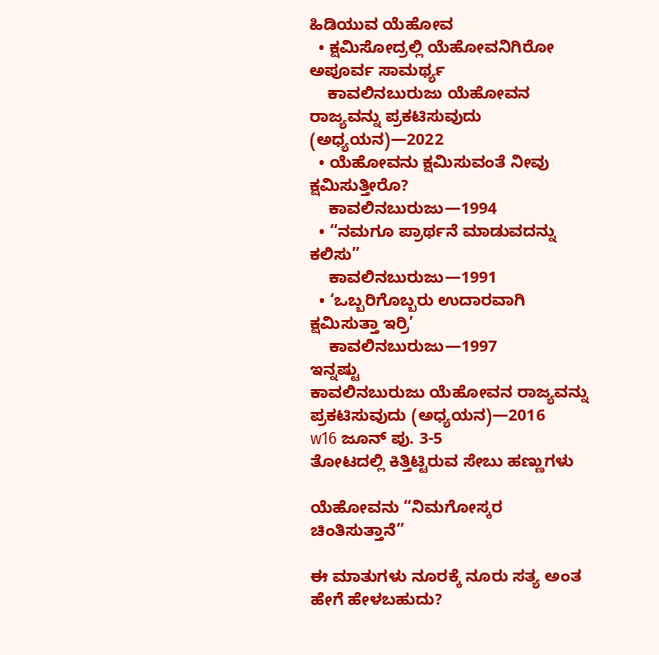ಹಿಡಿಯುವ ಯೆಹೋವ
  • ಕ್ಷಮಿಸೋದ್ರಲ್ಲಿ ಯೆಹೋವನಿಗಿರೋ ಅಪೂರ್ವ ಸಾಮರ್ಥ್ಯ
    ಕಾವಲಿನಬುರುಜು ಯೆಹೋವನ ರಾಜ್ಯವನ್ನು ಪ್ರಕಟಿಸುವುದು (ಅಧ್ಯಯನ)—2022
  • ಯೆಹೋವನು ಕ್ಷಮಿಸುವಂತೆ ನೀವು ಕ್ಷಮಿಸುತ್ತೀರೊ?
    ಕಾವಲಿನಬುರುಜು—1994
  • “ನಮಗೂ ಪ್ರಾರ್ಥನೆ ಮಾಡುವದನ್ನು ಕಲಿಸು”
    ಕಾವಲಿನಬುರುಜು—1991
  • ‘ಒಬ್ಬರಿಗೊಬ್ಬರು ಉದಾರವಾಗಿ ಕ್ಷಮಿಸುತ್ತಾ ಇರ್ರಿ’
    ಕಾವಲಿನಬುರುಜು—1997
ಇನ್ನಷ್ಟು
ಕಾವಲಿನಬುರುಜು ಯೆಹೋವನ ರಾಜ್ಯವನ್ನು ಪ್ರಕಟಿಸುವುದು (ಅಧ್ಯಯನ)—2016
w16 ಜೂನ್‌ ಪು. 3-5
ತೋಟದಲ್ಲಿ ಕಿತ್ತಿಟ್ಟಿರುವ ಸೇಬು ಹಣ್ಣುಗಳು

ಯೆಹೋವನು “ನಿಮಗೋಸ್ಕರ ಚಿಂತಿಸುತ್ತಾನೆ”

ಈ ಮಾತುಗಳು ನೂರಕ್ಕೆ ನೂರು ಸತ್ಯ ಅಂತ ಹೇಗೆ ಹೇಳಬಹುದು?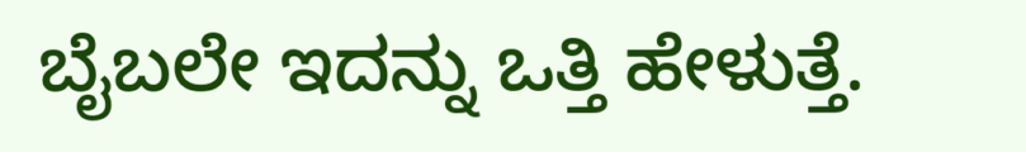ಬೈಬಲೇ ಇದನ್ನು ಒತ್ತಿ ಹೇಳುತ್ತೆ.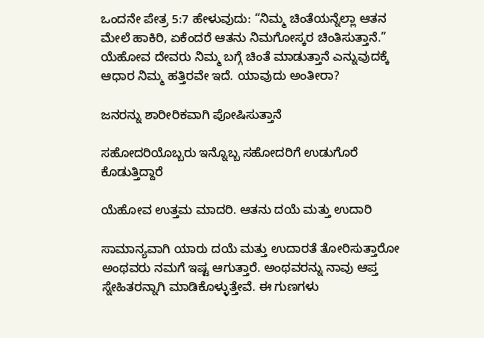ಒಂದನೇ ಪೇತ್ರ 5:7 ಹೇಳುವುದು: “ನಿಮ್ಮ ಚಿಂತೆಯನ್ನೆಲ್ಲಾ ಆತನ ಮೇಲೆ ಹಾಕಿರಿ, ಏಕೆಂದರೆ ಆತನು ನಿಮಗೋಸ್ಕರ ಚಿಂತಿಸುತ್ತಾನೆ.” ಯೆಹೋವ ದೇವರು ನಿಮ್ಮ ಬಗ್ಗೆ ಚಿಂತೆ ಮಾಡುತ್ತಾನೆ ಎನ್ನುವುದಕ್ಕೆ ಆಧಾರ ನಿಮ್ಮ ಹತ್ತಿರವೇ ಇದೆ. ಯಾವುದು ಅಂತೀರಾ?

ಜನರನ್ನು ಶಾರೀರಿಕವಾಗಿ ಪೋಷಿಸುತ್ತಾನೆ

ಸಹೋದರಿಯೊಬ್ಬರು ಇನ್ನೊಬ್ಬ ಸಹೋದರಿಗೆ ಉಡುಗೊರೆ ಕೊಡುತ್ತಿದ್ದಾರೆ

ಯೆಹೋವ ಉತ್ತಮ ಮಾದರಿ. ಆತನು ದಯೆ ಮತ್ತು ಉದಾರಿ

ಸಾಮಾನ್ಯವಾಗಿ ಯಾರು ದಯೆ ಮತ್ತು ಉದಾರತೆ ತೋರಿಸುತ್ತಾರೋ ಅಂಥವರು ನಮಗೆ ಇಷ್ಟ ಆಗುತ್ತಾರೆ. ಅಂಥವರನ್ನು ನಾವು ಆಪ್ತ ಸ್ನೇಹಿತರನ್ನಾಗಿ ಮಾಡಿಕೊಳ್ಳುತ್ತೇವೆ. ಈ ಗುಣಗಳು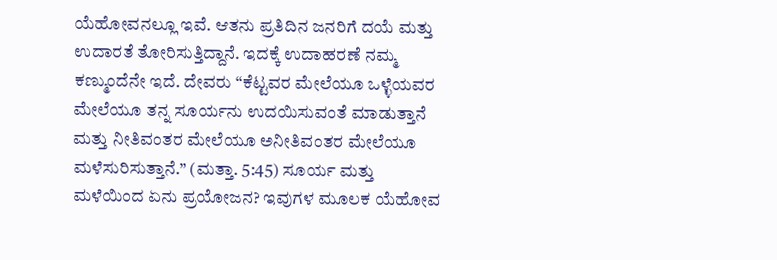ಯೆಹೋವನಲ್ಲೂ ಇವೆ. ಆತನು ಪ್ರತಿದಿನ ಜನರಿಗೆ ದಯೆ ಮತ್ತು ಉದಾರತೆ ತೋರಿಸುತ್ತಿದ್ದಾನೆ. ಇದಕ್ಕೆ ಉದಾಹರಣೆ ನಮ್ಮ ಕಣ್ಮುಂದೆನೇ ಇದೆ. ದೇವರು “ಕೆಟ್ಟವರ ಮೇಲೆಯೂ ಒಳ್ಳೆಯವರ ಮೇಲೆಯೂ ತನ್ನ ಸೂರ್ಯನು ಉದಯಿಸುವಂತೆ ಮಾಡುತ್ತಾನೆ ಮತ್ತು ನೀತಿವಂತರ ಮೇಲೆಯೂ ಅನೀತಿವಂತರ ಮೇಲೆಯೂ ಮಳೆಸುರಿಸುತ್ತಾನೆ.” (ಮತ್ತಾ. 5:45) ಸೂರ್ಯ ಮತ್ತು ಮಳೆಯಿಂದ ಏನು ಪ್ರಯೋಜನ? ಇವುಗಳ ಮೂಲಕ ಯೆಹೋವ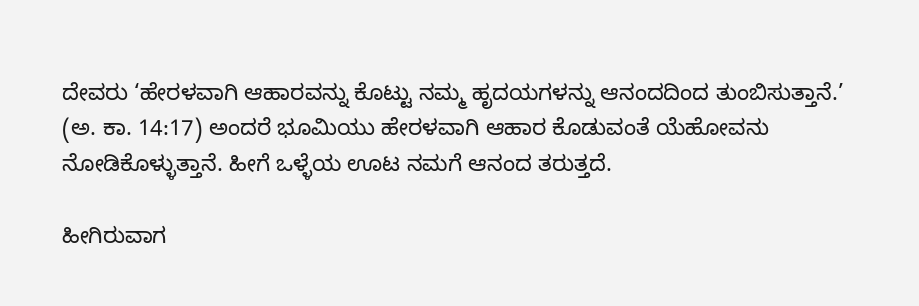ದೇವರು ‘ಹೇರಳವಾಗಿ ಆಹಾರವನ್ನು ಕೊಟ್ಟು ನಮ್ಮ ಹೃದಯಗಳನ್ನು ಆನಂದದಿಂದ ತುಂಬಿಸುತ್ತಾನೆ.’ (ಅ. ಕಾ. 14:17) ಅಂದರೆ ಭೂಮಿಯು ಹೇರಳವಾಗಿ ಆಹಾರ ಕೊಡುವಂತೆ ಯೆಹೋವನು ನೋಡಿಕೊಳ್ಳುತ್ತಾನೆ. ಹೀಗೆ ಒಳ್ಳೆಯ ಊಟ ನಮಗೆ ಆನಂದ ತರುತ್ತದೆ.

ಹೀಗಿರುವಾಗ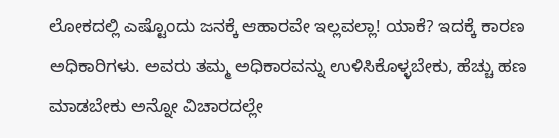ಲೋಕದಲ್ಲಿ ಎಷ್ಟೊಂದು ಜನಕ್ಕೆ ಆಹಾರವೇ ಇಲ್ಲವಲ್ಲಾ! ಯಾಕೆ? ಇದಕ್ಕೆ ಕಾರಣ ಅಧಿಕಾರಿಗಳು. ಅವರು ತಮ್ಮ ಅಧಿಕಾರವನ್ನು ಉಳಿಸಿಕೊಳ್ಳಬೇಕು, ಹೆಚ್ಚು ಹಣ ಮಾಡಬೇಕು ಅನ್ನೋ ವಿಚಾರದಲ್ಲೇ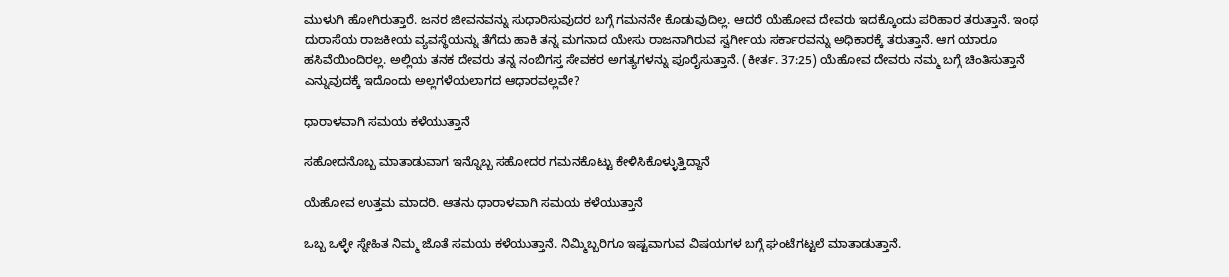ಮುಳುಗಿ ಹೋಗಿರುತ್ತಾರೆ. ಜನರ ಜೀವನವನ್ನು ಸುಧಾರಿಸುವುದರ ಬಗ್ಗೆ ಗಮನನೇ ಕೊಡುವುದಿಲ್ಲ. ಆದರೆ ಯೆಹೋವ ದೇವರು ಇದಕ್ಕೊಂದು ಪರಿಹಾರ ತರುತ್ತಾನೆ. ಇಂಥ ದುರಾಸೆಯ ರಾಜಕೀಯ ವ್ಯವಸ್ಥೆಯನ್ನು ತೆಗೆದು ಹಾಕಿ ತನ್ನ ಮಗನಾದ ಯೇಸು ರಾಜನಾಗಿರುವ ಸ್ವರ್ಗೀಯ ಸರ್ಕಾರವನ್ನು ಅಧಿಕಾರಕ್ಕೆ ತರುತ್ತಾನೆ. ಆಗ ಯಾರೂ ಹಸಿವೆಯಿಂದಿರಲ್ಲ. ಅಲ್ಲಿಯ ತನಕ ದೇವರು ತನ್ನ ನಂಬಿಗಸ್ತ ಸೇವಕರ ಅಗತ್ಯಗಳನ್ನು ಪೂರೈಸುತ್ತಾನೆ. (ಕೀರ್ತ. 37:25) ಯೆಹೋವ ದೇವರು ನಮ್ಮ ಬಗ್ಗೆ ಚಿಂತಿಸುತ್ತಾನೆ ಎನ್ನುವುದಕ್ಕೆ ಇದೊಂದು ಅಲ್ಲಗಳೆಯಲಾಗದ ಆಧಾರವಲ್ಲವೇ?

ಧಾರಾಳವಾಗಿ ಸಮಯ ಕಳೆಯುತ್ತಾನೆ

ಸಹೋದನೊಬ್ಬ ಮಾತಾಡುವಾಗ ಇನ್ನೊಬ್ಬ ಸಹೋದರ ಗಮನಕೊಟ್ಟು ಕೇಳಿಸಿಕೊಳ್ಳುತ್ತಿದ್ದಾನೆ

ಯೆಹೋವ ಉತ್ತಮ ಮಾದರಿ. ಆತನು ಧಾರಾಳವಾಗಿ ಸಮಯ ಕಳೆಯುತ್ತಾನೆ

ಒಬ್ಬ ಒಳ್ಳೇ ಸ್ನೇಹಿತ ನಿಮ್ಮ ಜೊತೆ ಸಮಯ ಕಳೆಯುತ್ತಾನೆ. ನಿಮ್ಮಿಬ್ಬರಿಗೂ ಇಷ್ಟವಾಗುವ ವಿಷಯಗಳ ಬಗ್ಗೆ ಘಂಟೆಗಟ್ಟಲೆ ಮಾತಾಡುತ್ತಾನೆ.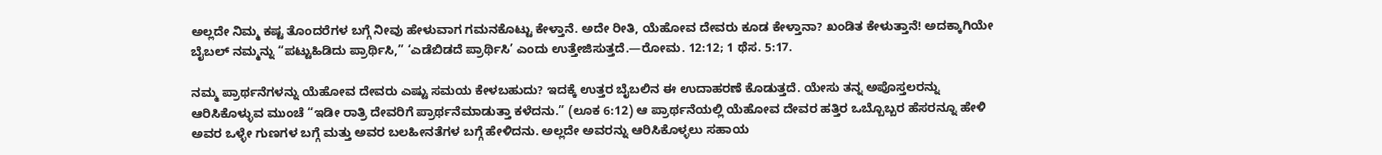ಅಲ್ಲದೇ ನಿಮ್ಮ ಕಷ್ಟ ತೊಂದರೆಗಳ ಬಗ್ಗೆ ನೀವು ಹೇಳುವಾಗ ಗಮನಕೊಟ್ಟು ಕೇಳ್ತಾನೆ. ಅದೇ ರೀತಿ, ಯೆಹೋವ ದೇವರು ಕೂಡ ಕೇಳ್ತಾನಾ? ಖಂಡಿತ ಕೇಳುತ್ತಾನೆ! ಅದಕ್ಕಾಗಿಯೇ ಬೈಬಲ್‌ ನಮ್ಮನ್ನು “ಪಟ್ಟುಹಿಡಿದು ಪ್ರಾರ್ಥಿಸಿ,” ‘ಎಡೆಬಿಡದೆ ಪ್ರಾರ್ಥಿಸಿ’ ಎಂದು ಉತ್ತೇಜಿಸುತ್ತದೆ.—ರೋಮ. 12:12; 1 ಥೆಸ. 5:17.

ನಮ್ಮ ಪ್ರಾರ್ಥನೆಗಳನ್ನು ಯೆಹೋವ ದೇವರು ಎಷ್ಟು ಸಮಯ ಕೇಳಬಹುದು? ಇದಕ್ಕೆ ಉತ್ತರ ಬೈಬಲಿನ ಈ ಉದಾಹರಣೆ ಕೊಡುತ್ತದೆ. ಯೇಸು ತನ್ನ ಅಪೊಸ್ತಲರನ್ನು ಆರಿಸಿಕೊಳ್ಳುವ ಮುಂಚೆ “ಇಡೀ ರಾತ್ರಿ ದೇವರಿಗೆ ಪ್ರಾರ್ಥನೆಮಾಡುತ್ತಾ ಕಳೆದನು.” (ಲೂಕ 6:12) ಆ ಪ್ರಾರ್ಥನೆಯಲ್ಲಿ ಯೆಹೋವ ದೇವರ ಹತ್ತಿರ ಒಬ್ಬೊಬ್ಬರ ಹೆಸರನ್ನೂ ಹೇಳಿ ಅವರ ಒಳ್ಳೇ ಗುಣಗಳ ಬಗ್ಗೆ ಮತ್ತು ಅವರ ಬಲಹೀನತೆಗಳ ಬಗ್ಗೆ ಹೇಳಿದನು. ಅಲ್ಲದೇ ಅವರನ್ನು ಆರಿಸಿಕೊಳ್ಳಲು ಸಹಾಯ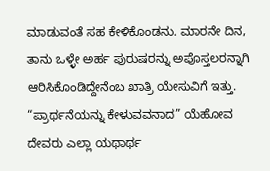ಮಾಡುವಂತೆ ಸಹ ಕೇಳಿಕೊಂಡನು. ಮಾರನೇ ದಿನ, ತಾನು ಒಳ್ಳೇ ಅರ್ಹ ಪುರುಷರನ್ನು ಅಪೊಸ್ತಲರನ್ನಾಗಿ ಆರಿಸಿಕೊಂಡಿದ್ದೇನೆಂಬ ಖಾತ್ರಿ ಯೇಸುವಿಗೆ ಇತ್ತು. “ಪ್ರಾರ್ಥನೆಯನ್ನು ಕೇಳುವವನಾದ” ಯೆಹೋವ ದೇವರು ಎಲ್ಲಾ ಯಥಾರ್ಥ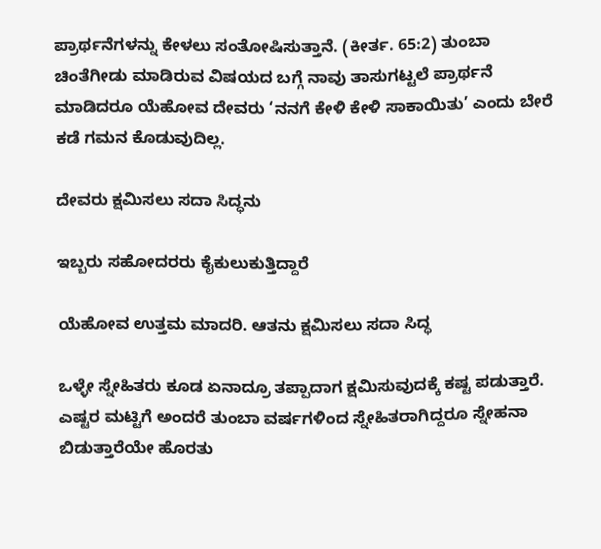ಪ್ರಾರ್ಥನೆಗಳನ್ನು ಕೇಳಲು ಸಂತೋಷಿಸುತ್ತಾನೆ. (ಕೀರ್ತ. 65:2) ತುಂಬಾ ಚಿಂತೆಗೀಡು ಮಾಡಿರುವ ವಿಷಯದ ಬಗ್ಗೆ ನಾವು ತಾಸುಗಟ್ಟಲೆ ಪ್ರಾರ್ಥನೆ ಮಾಡಿದರೂ ಯೆಹೋವ ದೇವರು ‘ನನಗೆ ಕೇಳಿ ಕೇಳಿ ಸಾಕಾಯಿತು’ ಎಂದು ಬೇರೆ ಕಡೆ ಗಮನ ಕೊಡುವುದಿಲ್ಲ.

ದೇವರು ಕ್ಷಮಿಸಲು ಸದಾ ಸಿದ್ಧನು

ಇಬ್ಬರು ಸಹೋದರರು ಕೈಕುಲುಕುತ್ತಿದ್ದಾರೆ

ಯೆಹೋವ ಉತ್ತಮ ಮಾದರಿ. ಆತನು ಕ್ಷಮಿಸಲು ಸದಾ ಸಿದ್ಧ

ಒಳ್ಳೇ ಸ್ನೇಹಿತರು ಕೂಡ ಏನಾದ್ರೂ ತಪ್ಪಾದಾಗ ಕ್ಷಮಿಸುವುದಕ್ಕೆ ಕಷ್ಟ ಪಡುತ್ತಾರೆ. ಎಷ್ಟರ ಮಟ್ಟಿಗೆ ಅಂದರೆ ತುಂಬಾ ವರ್ಷಗಳಿಂದ ಸ್ನೇಹಿತರಾಗಿದ್ದರೂ ಸ್ನೇಹನಾ ಬಿಡುತ್ತಾರೆಯೇ ಹೊರತು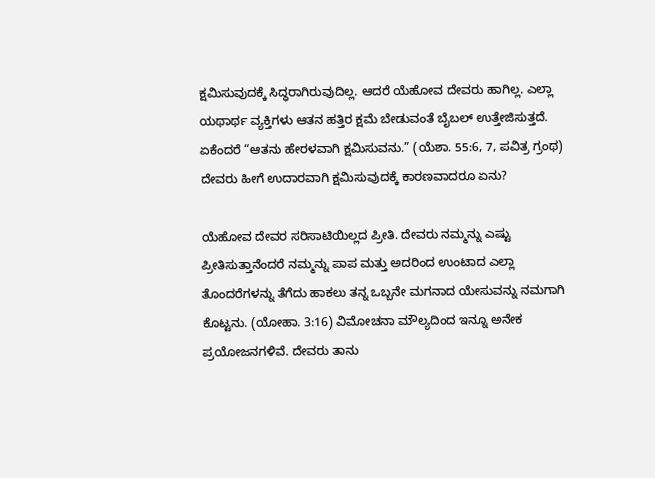ಕ್ಷಮಿಸುವುದಕ್ಕೆ ಸಿದ್ಧರಾಗಿರುವುದಿಲ್ಲ. ಆದರೆ ಯೆಹೋವ ದೇವರು ಹಾಗಿಲ್ಲ. ಎಲ್ಲಾ ಯಥಾರ್ಥ ವ್ಯಕ್ತಿಗಳು ಆತನ ಹತ್ತಿರ ಕ್ಷಮೆ ಬೇಡುವಂತೆ ಬೈಬಲ್‌ ಉತ್ತೇಜಿಸುತ್ತದೆ. ಏಕೆಂದರೆ “ಆತನು ಹೇರಳವಾಗಿ ಕ್ಷಮಿಸುವನು.” (ಯೆಶಾ. 55:6, 7, ಪವಿತ್ರ ಗ್ರಂಥ) ದೇವರು ಹೀಗೆ ಉದಾರವಾಗಿ ಕ್ಷಮಿಸುವುದಕ್ಕೆ ಕಾರಣವಾದರೂ ಏನು?

ಯೆಹೋವ ದೇವರ ಸರಿಸಾಟಿಯಿಲ್ಲದ ಪ್ರೀತಿ. ದೇವರು ನಮ್ಮನ್ನು ಎಷ್ಟು ಪ್ರೀತಿಸುತ್ತಾನೆಂದರೆ ನಮ್ಮನ್ನು ಪಾಪ ಮತ್ತು ಅದರಿಂದ ಉಂಟಾದ ಎಲ್ಲಾ ತೊಂದರೆಗಳನ್ನು ತೆಗೆದು ಹಾಕಲು ತನ್ನ ಒಬ್ಬನೇ ಮಗನಾದ ಯೇಸುವನ್ನು ನಮಗಾಗಿ ಕೊಟ್ಟನು. (ಯೋಹಾ. 3:16) ವಿಮೋಚನಾ ಮೌಲ್ಯದಿಂದ ಇನ್ನೂ ಅನೇಕ ಪ್ರಯೋಜನಗಳಿವೆ. ದೇವರು ತಾನು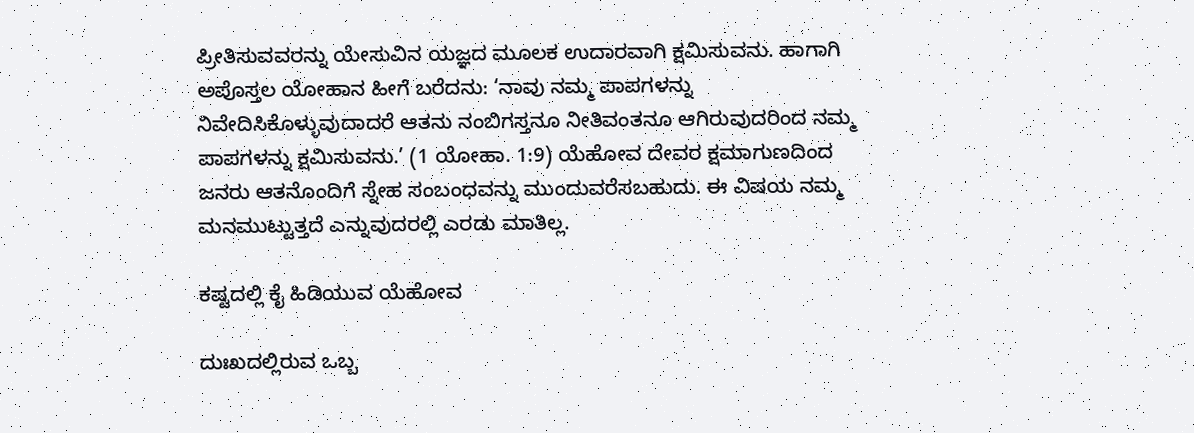ಪ್ರೀತಿಸುವವರನ್ನು ಯೇಸುವಿನ ಯಜ್ಞದ ಮೂಲಕ ಉದಾರವಾಗಿ ಕ್ಷಮಿಸುವನು. ಹಾಗಾಗಿ ಅಪೊಸ್ತಲ ಯೋಹಾನ ಹೀಗೆ ಬರೆದನು: ‘ನಾವು ನಮ್ಮ ಪಾಪಗಳನ್ನು ನಿವೇದಿಸಿಕೊಳ್ಳುವುದಾದರೆ ಆತನು ನಂಬಿಗಸ್ತನೂ ನೀತಿವಂತನೂ ಆಗಿರುವುದರಿಂದ ನಮ್ಮ ಪಾಪಗಳನ್ನು ಕ್ಷಮಿಸುವನು.’ (1 ಯೋಹಾ. 1:9) ಯೆಹೋವ ದೇವರ ಕ್ಷಮಾಗುಣದಿಂದ ಜನರು ಆತನೊಂದಿಗೆ ಸ್ನೇಹ ಸಂಬಂಧವನ್ನು ಮುಂದುವರೆಸಬಹುದು. ಈ ವಿಷಯ ನಮ್ಮ ಮನಮುಟ್ಟುತ್ತದೆ ಎನ್ನುವುದರಲ್ಲಿ ಎರಡು ಮಾತಿಲ್ಲ.

ಕಷ್ಟದಲ್ಲಿ ಕೈ ಹಿಡಿಯುವ ಯೆಹೋವ

ದುಃಖದಲ್ಲಿರುವ ಒಬ್ಬ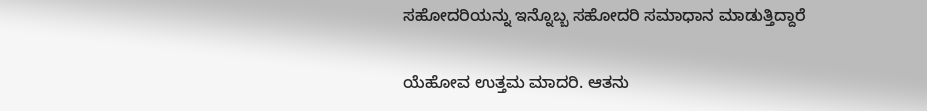ಸಹೋದರಿಯನ್ನು ಇನ್ನೊಬ್ಬ ಸಹೋದರಿ ಸಮಾಧಾನ ಮಾಡುತ್ತಿದ್ದಾರೆ

ಯೆಹೋವ ಉತ್ತಮ ಮಾದರಿ. ಆತನು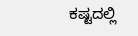ಕಷ್ಟದಲ್ಲಿ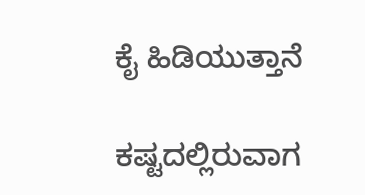ಕೈ ಹಿಡಿಯುತ್ತಾನೆ

ಕಷ್ಟದಲ್ಲಿರುವಾಗ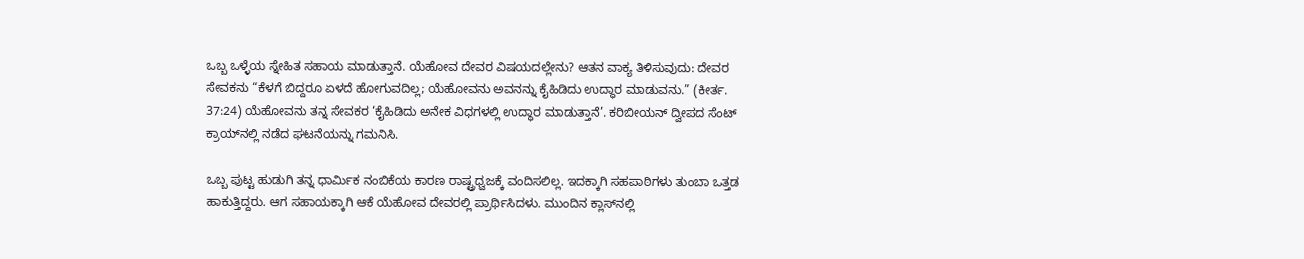ಒಬ್ಬ ಒಳ್ಳೆಯ ಸ್ನೇಹಿತ ಸಹಾಯ ಮಾಡುತ್ತಾನೆ. ಯೆಹೋವ ದೇವರ ವಿಷಯದಲ್ಲೇನು? ಆತನ ವಾಕ್ಯ ತಿಳಿಸುವುದು: ದೇವರ ಸೇವಕನು “ಕೆಳಗೆ ಬಿದ್ದರೂ ಏಳದೆ ಹೋಗುವದಿಲ್ಲ; ಯೆಹೋವನು ಅವನನ್ನು ಕೈಹಿಡಿದು ಉದ್ಧಾರ ಮಾಡುವನು.” (ಕೀರ್ತ. 37:24) ಯೆಹೋವನು ತನ್ನ ಸೇವಕರ ‘ಕೈಹಿಡಿದು ಅನೇಕ ವಿಧಗಳಲ್ಲಿ ಉದ್ಧಾರ ಮಾಡುತ್ತಾನೆ’. ಕರಿಬೀಯನ್‌ ದ್ವೀಪದ ಸೆಂಟ್‌ ಕ್ರಾಯ್‌ನಲ್ಲಿ ನಡೆದ ಘಟನೆಯನ್ನು ಗಮನಿಸಿ.

ಒಬ್ಬ ಪುಟ್ಟ ಹುಡುಗಿ ತನ್ನ ಧಾರ್ಮಿಕ ನಂಬಿಕೆಯ ಕಾರಣ ರಾಷ್ಟ್ರಧ್ವಜಕ್ಕೆ ವಂದಿಸಲಿಲ್ಲ. ಇದಕ್ಕಾಗಿ ಸಹಪಾಠಿಗಳು ತುಂಬಾ ಒತ್ತಡ ಹಾಕುತ್ತಿದ್ದರು. ಆಗ ಸಹಾಯಕ್ಕಾಗಿ ಆಕೆ ಯೆಹೋವ ದೇವರಲ್ಲಿ ಪ್ರಾರ್ಥಿಸಿದಳು. ಮುಂದಿನ ಕ್ಲಾಸ್‌ನಲ್ಲಿ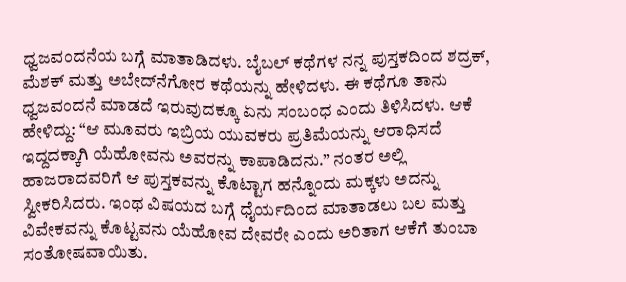ಧ್ವಜವಂದನೆಯ ಬಗ್ಗೆ ಮಾತಾಡಿದಳು. ಬೈಬಲ್‌ ಕಥೆಗಳ ನನ್ನ ಪುಸ್ತಕದಿಂದ ಶದ್ರಕ್‌, ಮೆಶಕ್‌ ಮತ್ತು ಅಬೇದ್‌ನೆಗೋರ ಕಥೆಯನ್ನು ಹೇಳಿದಳು. ಈ ಕಥೆಗೂ ತಾನು ಧ್ವಜವಂದನೆ ಮಾಡದೆ ಇರುವುದಕ್ಕೂ ಏನು ಸಂಬಂಧ ಎಂದು ತಿಳಿಸಿದಳು. ಆಕೆ ಹೇಳಿದ್ದು: “ಆ ಮೂವರು ಇಬ್ರಿಯ ಯುವಕರು ಪ್ರತಿಮೆಯನ್ನು ಆರಾಧಿಸದೆ ಇದ್ದದಕ್ಕಾಗಿ ಯೆಹೋವನು ಅವರನ್ನು ಕಾಪಾಡಿದನು.” ನಂತರ ಅಲ್ಲಿ ಹಾಜರಾದವರಿಗೆ ಆ ಪುಸ್ತಕವನ್ನು ಕೊಟ್ಟಾಗ ಹನ್ನೊಂದು ಮಕ್ಕಳು ಅದನ್ನು ಸ್ವೀಕರಿಸಿದರು. ಇಂಥ ವಿಷಯದ ಬಗ್ಗೆ ಧೈರ್ಯದಿಂದ ಮಾತಾಡಲು ಬಲ ಮತ್ತು ವಿವೇಕವನ್ನು ಕೊಟ್ಟವನು ಯೆಹೋವ ದೇವರೇ ಎಂದು ಅರಿತಾಗ ಆಕೆಗೆ ತುಂಬಾ ಸಂತೋಷವಾಯಿತು.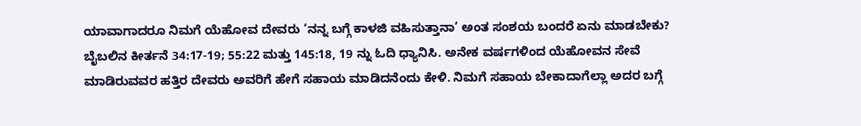ಯಾವಾಗಾದರೂ ನಿಮಗೆ ಯೆಹೋವ ದೇವರು ‘ನನ್ನ ಬಗ್ಗೆ ಕಾಳಜಿ ವಹಿಸುತ್ತಾನಾ’ ಅಂತ ಸಂಶಯ ಬಂದರೆ ಏನು ಮಾಡಬೇಕು? ಬೈಬಲಿನ ಕೀರ್ತನೆ 34:17-19; 55:22 ಮತ್ತು 145:18, 19 ನ್ನು ಓದಿ ಧ್ಯಾನಿಸಿ. ಅನೇಕ ವರ್ಷಗಳಿಂದ ಯೆಹೋವನ ಸೇವೆ ಮಾಡಿರುವವರ ಹತ್ತಿರ ದೇವರು ಅವರಿಗೆ ಹೇಗೆ ಸಹಾಯ ಮಾಡಿದನೆಂದು ಕೇಳಿ. ನಿಮಗೆ ಸಹಾಯ ಬೇಕಾದಾಗೆಲ್ಲಾ ಅದರ ಬಗ್ಗೆ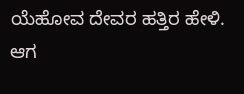ಯೆಹೋವ ದೇವರ ಹತ್ತಿರ ಹೇಳಿ. ಆಗ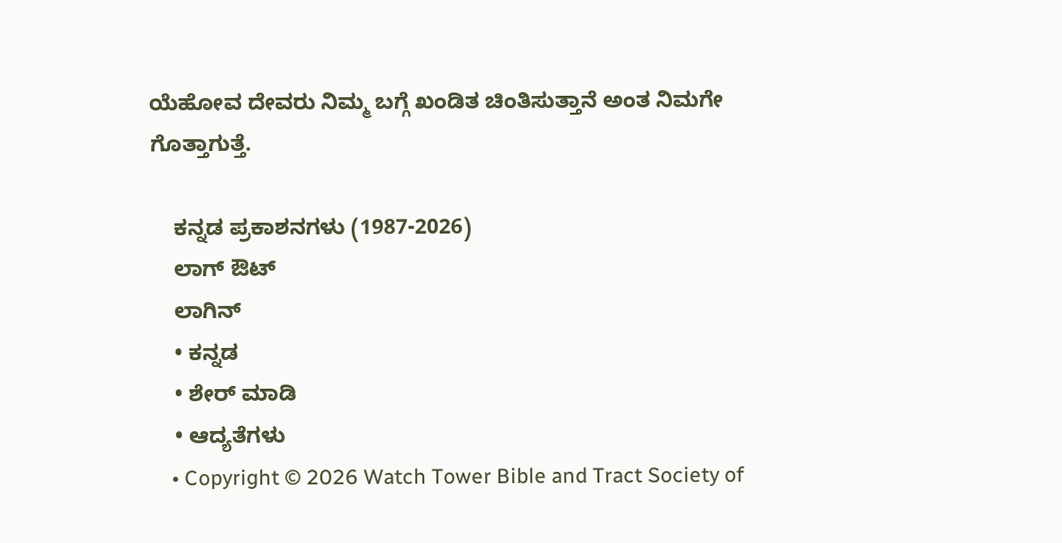ಯೆಹೋವ ದೇವರು ನಿಮ್ಮ ಬಗ್ಗೆ ಖಂಡಿತ ಚಿಂತಿಸುತ್ತಾನೆ ಅಂತ ನಿಮಗೇ ಗೊತ್ತಾಗುತ್ತೆ.

    ಕನ್ನಡ ಪ್ರಕಾಶನಗಳು (1987-2026)
    ಲಾಗ್ ಔಟ್
    ಲಾಗಿನ್
    • ಕನ್ನಡ
    • ಶೇರ್ ಮಾಡಿ
    • ಆದ್ಯತೆಗಳು
    • Copyright © 2026 Watch Tower Bible and Tract Society of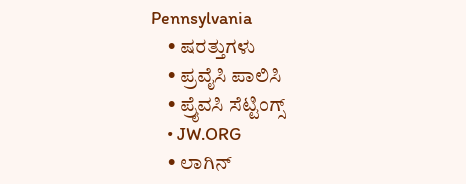Pennsylvania
    • ಷರತ್ತುಗಳು
    • ಪ್ರವೈಸಿ ಪಾಲಿಸಿ
    • ಪ್ರೈವಸಿ ಸೆಟ್ಟಿಂಗ್ಸ್
    • JW.ORG
    • ಲಾಗಿನ್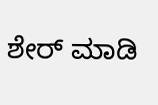ಶೇರ್ ಮಾಡಿ